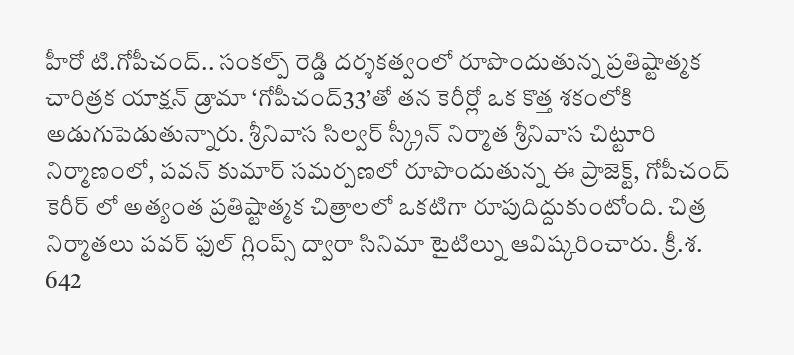హీరో టి.గోపీచంద్.. సంకల్ప్ రెడ్డి దర్శకత్వంలో రూపొందుతున్న ప్రతిష్టాత్మక చారిత్రక యాక్షన్ డ్రామా ‘గోపీచంద్33’తో తన కెరీర్లో ఒక కొత్త శకంలోకి అడుగుపెడుతున్నారు. శ్రీనివాస సిల్వర్ స్క్రీన్ నిర్మాత శ్రీనివాస చిట్టూరి నిర్మాణంలో, పవన్ కుమార్ సమర్పణలో రూపొందుతున్న ఈ ప్రాజెక్ట్, గోపీచంద్ కెరీర్ లో అత్యంత ప్రతిష్టాత్మక చిత్రాలలో ఒకటిగా రూపుదిద్దుకుంటోంది. చిత్ర నిర్మాతలు పవర్ ఫుల్ గ్లింప్స్ ద్వారా సినిమా టైటిల్ను ఆవిష్కరించారు. క్రీ.శ. 642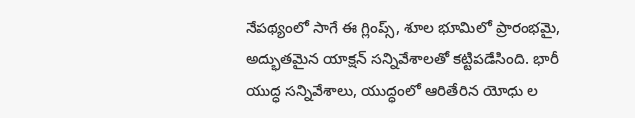నేపథ్యంలో సాగే ఈ గ్లింప్స్, శూల భూమిలో ప్రారంభమై, అద్భుతమైన యాక్షన్ సన్నివేశాలతో కట్టిపడేసింది. భారీ యుద్ధ సన్నివేశాలు, యుద్ధంలో ఆరితేరిన యోధు ల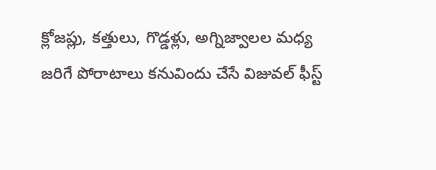క్లోజప్లు, కత్తులు, గొడ్డళ్లు, అగ్నిజ్వాలల మధ్య జరిగే పోరాటాలు కనువిందు చేసే విజువల్ ఫీస్ట్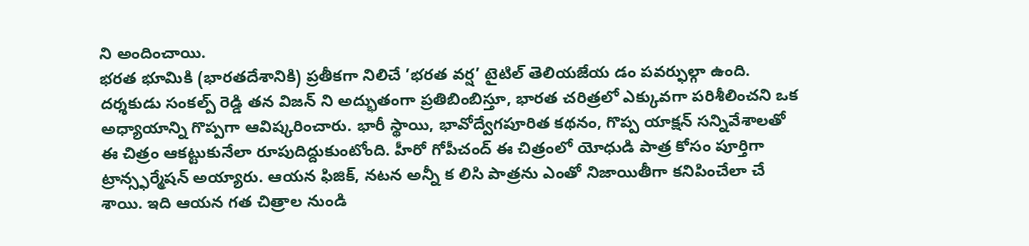ని అందించాయి.
భరత భూమికి (భారతదేశానికి) ప్రతీకగా నిలిచే ’భరత వర్ష’ టైటిల్ తెలియజేయ డం పవర్ఫుల్గా ఉంది. దర్శకుడు సంకల్ప్ రెడ్డి తన విజన్ ని అద్భుతంగా ప్రతిబింబిస్తూ, భారత చరిత్రలో ఎక్కువగా పరిశీలించని ఒక అధ్యాయాన్ని గొప్పగా ఆవిష్కరించారు. భారీ స్థాయి, భావోద్వేగపూరిత కథనం, గొప్ప యాక్షన్ సన్నివేశాలతో ఈ చిత్రం ఆకట్టుకునేలా రూపుదిద్దుకుంటోంది. హీరో గోపీచంద్ ఈ చిత్రంలో యోధుడి పాత్ర కోసం పూర్తిగా ట్రాన్స్ఫర్మేషన్ అయ్యారు. ఆయన ఫిజిక్, నటన అన్నీ క లిసి పాత్రను ఎంతో నిజాయితీగా కనిపించేలా చే శాయి. ఇది ఆయన గత చిత్రాల నుండి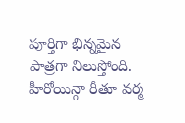పూర్తిగా భిన్నమైన పాత్రగా నిలుస్తోంది. హీరోయిన్గా రీతూ వర్మ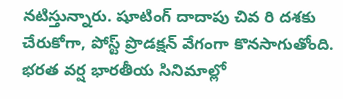నటిస్తున్నారు. షూటింగ్ దాదాపు చివ రి దశకు చేరుకోగా, పోస్ట్ ప్రొడక్షన్ వేగంగా కొనసాగుతోంది. భరత వర్ష భారతీయ సినిమాల్లో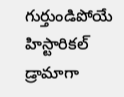గుర్తుండిపోయే హిస్టారికల్ డ్రామాగా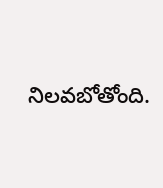నిలవబోతోంది.